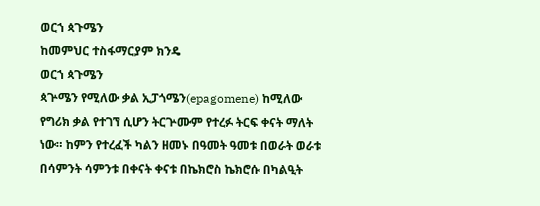ወርኀ ጳጉሜን
ከመምህር ተስፋማርያም ክንዴ
ወርኀ ጳጉሜን
ጳጕሜን የሚለው ቃል ኢፓጎሜን(epagomene) ከሚለው የግሪክ ቃል የተገኘ ሲሆን ትርጕሙም የተረፉ ትርፍ ቀናት ማለት ነው። ከምን የተረፈች ካልን ዘመኑ በዓመት ዓመቱ በወራት ወራቱ በሳምንት ሳምንቱ በቀናት ቀናቱ በኬክሮስ ኬክሮሱ በካልዒት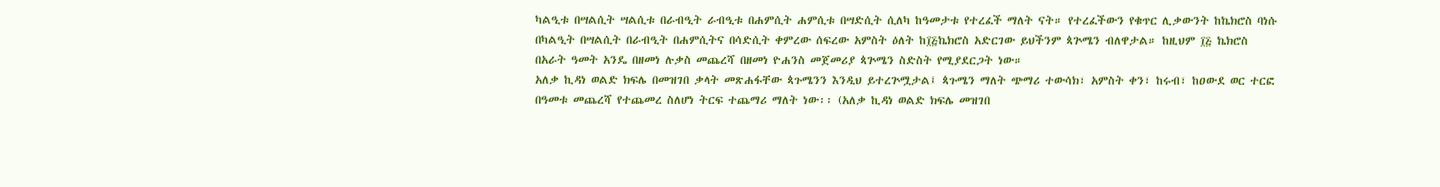ካልዒቱ በሣልሲት ሣልሲቱ በራብዒት ራብዒቱ በሐምሲት ሐምሲቱ በሣድሲት ሲለካ ከዓመታቱ የተረፈች ማለት ናት። የተረፈችውን የቁጥር ሊቃውንት ከኬክሮስ ባነሱ በካልዒት በሣልሲት በራብዒት በሐምሲትና በሳድሲት ቀምረው ሰፍረው አምስት ዕለት ከ፲፭ኬክሮስ አድርገው ይህችንም ጳጕሜን ብለዋታል። ከዚህም ፲፭ ኬክሮስ በአራት ዓመት አንዴ በዘመነ ሉቃስ መጨረሻ በዘመነ ዮሐንስ መጀመሪያ ጳጕሜን ስድስት የሚያደርጋት ነው።
አለቃ ኪዳነ ወልድ ክፍሌ በመዝገበ ቃላት መጽሐፋቸው ጳጉሜንን እንዲህ ይተረጕሟታል፤ ጳጉሜን ማለት ጭማሪ ተውሳክ፣ አምስት ቀን፣ ከሩብ፣ ከዐውደ ወር ተርፎ በዓመቱ መጨረሻ የተጨመረ ስለሆነ ትርፍ ተጨማሪ ማለት ነው፡፡ (አለቃ ኪዳነ ወልድ ክፍሌ መዝገበ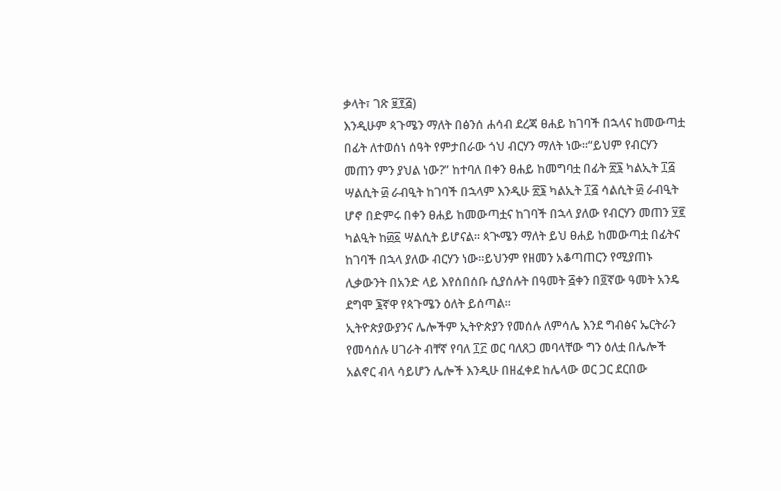ቃላት፣ ገጽ ፱፻፭)
እንዲሁም ጳጉሜን ማለት በፅንሰ ሐሳብ ደረጃ ፀሐይ ከገባች በኋላና ከመውጣቷ በፊት ለተወሰነ ሰዓት የምታበራው ጎህ ብርሃን ማለት ነው።“ይህም የብርሃን መጠን ምን ያህል ነው?” ከተባለ በቀን ፀሐይ ከመግባቷ በፊት ፳፮ ካልኢት ፲፭ ሣልሲት ፴ ራብዒት ከገባች በኋላም እንዲሁ ፳፮ ካልኢት ፲፭ ሳልሲት ፴ ራብዒት ሆኖ በድምሩ በቀን ፀሐይ ከመውጣቷና ከገባች በኋላ ያለው የብርሃን መጠን ፶፪ ካልዒት ከ፴፩ ሣልሲት ይሆናል። ጳጒሜን ማለት ይህ ፀሐይ ከመውጣቷ በፊትና ከገባች በኋላ ያለው ብርሃን ነው።ይህንም የዘመን አቆጣጠርን የሚያጠኑ ሊቃውንት በአንድ ላይ እየሰበሰቡ ሲያሰሉት በዓመት ፭ቀን በ፬ኛው ዓመት አንዴ ደግሞ ፮ኛዋ የጳጉሜን ዕለት ይሰጣል።
ኢትዮጵያውያንና ሌሎችም ኢትዮጵያን የመሰሉ ለምሳሌ እንደ ግብፅና ኤርትራን የመሳሰሉ ሀገራት ብቸኛ የባለ ፲፫ ወር ባለጸጋ መባላቸው ግን ዕለቷ በሌሎች አልኖር ብላ ሳይሆን ሌሎች እንዲሁ በዘፈቀደ ከሌላው ወር ጋር ደርበው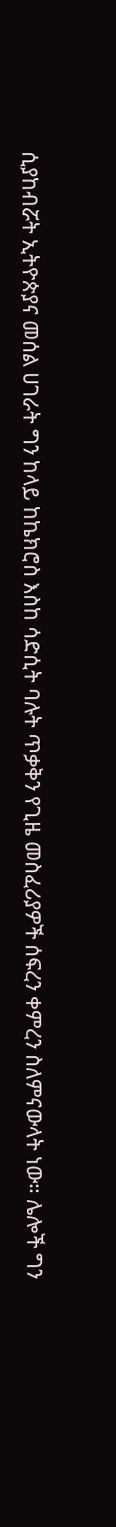ሲያከብሯት ኢትዮጵያና መሰል ሀገራት ግን ከላይ ከኬክሮስ እስከ ሳድሲት ባሉት ጥቃቅን የጊዜ መስፈሪያዎች ሰፍረን ቀምረን ስለምናውላት ነው። ሌሎች ግን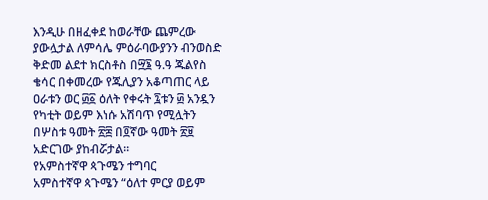እንዲሁ በዘፈቀደ ከወራቸው ጨምረው ያውሏታል ለምሳሌ ምዕራባውያንን ብንወስድ ቅድመ ልደተ ክርስቶስ በ፵፮ ዓ.ዓ ጁልየስ ቄሳር በቀመረው የጁሊያን አቆጣጠር ላይ ዐራቱን ወር ፴፩ ዕለት የቀሩት ፯ቱን ፴ አንዷን የካቲት ወይም እነሱ አሽባጥ የሚሏትን በሦስቱ ዓመት ፳፰ በ፬ኛው ዓመት ፳፱ አድርገው ያከብሯታል።
የአምስተኛዋ ጳጉሜን ተግባር
አምስተኛዋ ጳጉሜን “ዕለተ ምርያ ወይም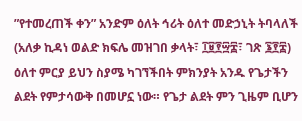”የተመረጠች ቀን” አንድም ዕለት ኅሪት ዕለተ መድኃኒት ትባላለች (አለቃ ኪዳነ ወልድ ክፍሌ መዝገበ ቃላት፣ ፲፱፻፵፰፣ ገጽ ፮፻፰) ዕለተ ምርያ ይህን ስያሜ ካገኘችበት ምክንያት አንዱ የጌታችን ልደት የምታሳውቅ በመሆኗ ነው። የጌታ ልደት ምን ጊዜም ቢሆን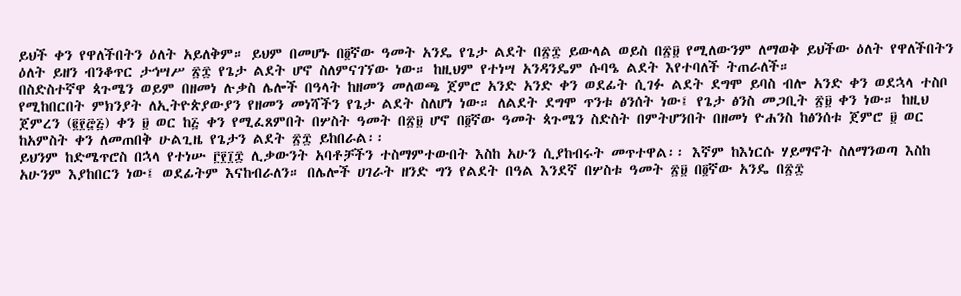ይህች ቀን የዋለችበትን ዕለት አይለቅም። ይህም በመሆኑ በ፬ኛው ዓመት አንዴ የጌታ ልደት በ፳፰ ይውላል ወይስ በ፳፱ የሚለውንም ለማወቅ ይህችው ዕለት የዋለችበትን ዕለት ይዘን ብንቆጥር ታኅሣሥ ፳፰ የጌታ ልደት ሆኖ ስለምናገኘው ነው። ከዚህም የተነሣ አንዳንዴም ሱባዔ ልደት እየተባለች ትጠራለች።
በስድስተኛዋ ጳጉሜን ወይም በዘመነ ሉቃስ ሌሎች በዓላት ከዘመን መለወጫ ጀምሮ አንድ አንድ ቀን ወደፊት ሲገፉ ልደት ደግሞ ይባስ ብሎ አንድ ቀን ወደኋላ ተስቦ የሚከበርበት ምክንያት ለኢትዮጵያውያን የዘመን መነሻችን የጌታ ልደት ስለሆነ ነው። ለልደት ደግሞ ጥንቱ ፅንሰት ነው፤ የጌታ ፅንስ መጋቢት ፳፱ ቀን ነው። ከዚህ ጀምረን (፪፻፸፭) ቀን ፱ ወር ከ፭ ቀን የሚፈጸምበት በሦስት ዓመት በ፳፱ ሆኖ በ፬ኛው ዓመት ጳጉሜን ስድስት በምትሆንበት በዘመነ ዮሐንስ ከፅንሰቱ ጀምሮ ፱ ወር ከአምስት ቀን ለመጠበቅ ሁልጊዜ የጌታን ልደት ፳፰ ይከበራል፡፡
ይህንም ከድሜጥሮስ በኋላ የተነሡ ፫፻፲፰ ሊቃውንት አባቶቻችን ተስማምተውበት እስከ አሁን ሲያከብሩት መጥተዋል፡፡ እኛም ከእነርሱ ሃይማኖት ስለማንወጣ እስከ አሁንም እያከበርን ነው፤ ወደፊትም እናከብራለን። በሌሎች ሀገራት ዘንድ ግን የልደት በዓል እንደኛ በሦስቱ ዓመት ፳፱ በ፬ኛው አንዴ በ፳፰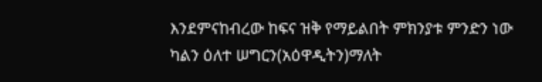እንደምናከብረው ከፍና ዝቅ የማይልበት ምክንያቱ ምንድን ነው ካልን ዕለተ ሠግርን(አዕዋዲትን)ማለት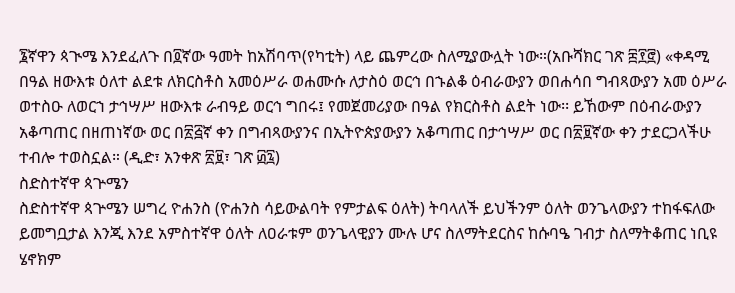፮ኛዋን ጳጒሜ እንደፈለጉ በ፬ኛው ዓመት ከአሽባጥ(የካቲት) ላይ ጨምረው ስለሚያውሏት ነው።(አቡሻክር ገጽ ፰፻፸) «ቀዳሚ በዓል ዘውእቱ ዕለተ ልደቱ ለክርስቶስ አመዕሥራ ወሐሙሱ ለታስዕ ወርኅ በኁልቆ ዕብራውያን ወበሐሳበ ግብጻውያን አመ ዕሥራ ወተስዑ ለወርኀ ታኅሣሥ ዘውእቱ ራብዓይ ወርኅ ግበሩ፤ የመጀመሪያው በዓል የክርስቶስ ልደት ነው፡፡ ይኸውም በዕብራውያን አቆጣጠር በዘጠነኛው ወር በ፳፭ኛ ቀን በግብጻውያንና በኢትዮጵያውያን አቆጣጠር በታኅሣሥ ወር በ፳፱ኛው ቀን ታደርጋላችሁ ተብሎ ተወስኗል። (ዲድ፣ አንቀጽ ፳፱፣ ገጽ ፴፯)
ስድስተኛዋ ጳጕሜን
ስድስተኛዋ ጳጕሜን ሠግረ ዮሐንስ (ዮሐንስ ሳይውልባት የምታልፍ ዕለት) ትባላለች ይህችንም ዕለት ወንጌላውያን ተከፋፍለው ይመግቧታል እንጂ እንደ አምስተኛዋ ዕለት ለዐራቱም ወንጌላዊያን ሙሉ ሆና ስለማትደርስና ከሱባዔ ገብታ ስለማትቆጠር ነቢዩ ሄኖክም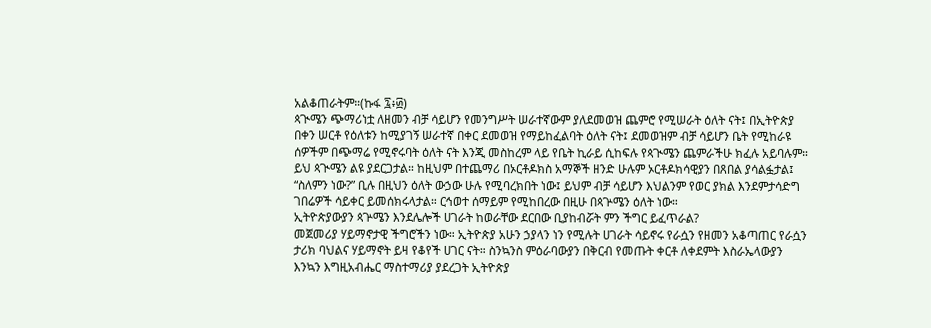አልቆጠራትም።(ኩፋ ፯፥፴)
ጳጒሜን ጭማሪነቷ ለዘመን ብቻ ሳይሆን የመንግሥት ሠራተኛውም ያለደመወዝ ጨምሮ የሚሠራት ዕለት ናት፤ በኢትዮጵያ በቀን ሠርቶ የዕለቱን ከሚያገኝ ሠራተኛ በቀር ደመወዝ የማይከፈልባት ዕለት ናት፤ ደመወዝም ብቻ ሳይሆን ቤት የሚከራዩ ሰዎችም በጭማሬ የሚኖሩባት ዕለት ናት እንጂ መስከረም ላይ የቤት ኪራይ ሲከፍሉ የጳጒሜን ጨምራችሁ ክፈሉ አይባሉም። ይህ ጳጒሜን ልዩ ያደርጋታል። ከዚህም በተጨማሪ በኦርቶዶክስ አማኞች ዘንድ ሁሉም ኦርቶዶክሳዊያን በጸበል ያሳልፏታል፤ “ስለምን ነው?” ቢሉ በዚህን ዕለት ውኃው ሁሉ የሚባረክበት ነው፤ ይህም ብቻ ሳይሆን እህልንም የወር ያክል እንደምታሳድግ ገበሬዎች ሳይቀር ይመሰክሩላታል። ርኅወተ ሰማይም የሚከበረው በዚሁ በጳጕሜን ዕለት ነው።
ኢትዮጵያውያን ጳጕሜን እንደሌሎች ሀገራት ከወራቸው ደርበው ቢያከብሯት ምን ችግር ይፈጥራል?
መጀመሪያ ሃይማኖታዊ ችግሮችን ነው። ኢትዮጵያ አሁን ኃያላን ነን የሚሉት ሀገራት ሳይኖሩ የራሷን የዘመን አቆጣጠር የራሷን ታሪክ ባህልና ሃይማኖት ይዛ የቆየች ሀገር ናት። ስንኳንስ ምዕራባውያን በቅርብ የመጡት ቀርቶ ለቀደምት እስራኤላውያን እንኳን እግዚአብሔር ማስተማሪያ ያደረጋት ኢትዮጵያ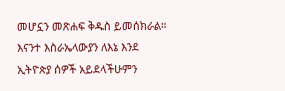መሆኗን መጽሐፍ ቅዱስ ይመሰክራል። እናንተ እስራኤላውያን ለእኔ እንደ ኢትዮጵያ ሰዎች አይደላችሁምን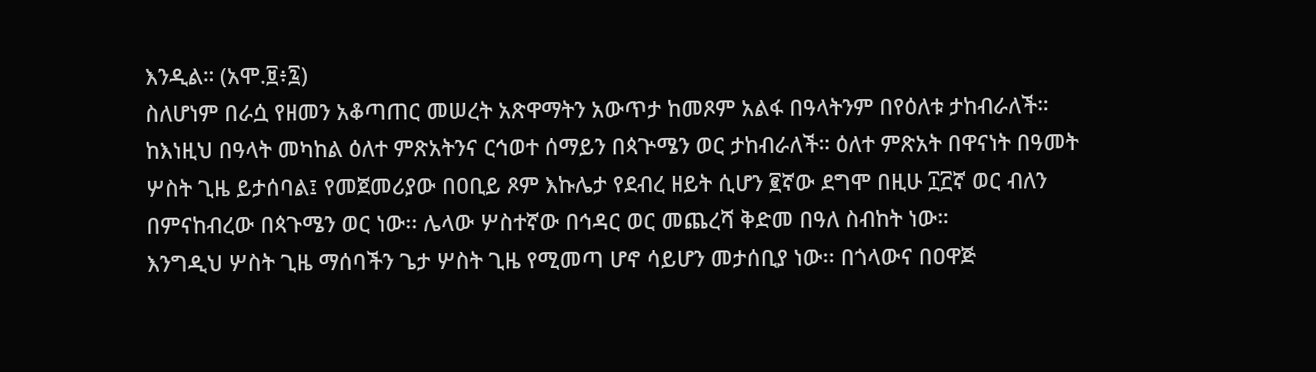እንዲል። (አሞ.፱፥፯)
ስለሆነም በራሷ የዘመን አቆጣጠር መሠረት አጽዋማትን አውጥታ ከመጾም አልፋ በዓላትንም በየዕለቱ ታከብራለች። ከእነዚህ በዓላት መካከል ዕለተ ምጽአትንና ርኅወተ ሰማይን በጳጕሜን ወር ታከብራለች። ዕለተ ምጽአት በዋናነት በዓመት ሦስት ጊዜ ይታሰባል፤ የመጀመሪያው በዐቢይ ጾም እኩሌታ የደብረ ዘይት ሲሆን ፪ኛው ደግሞ በዚሁ ፲፫ኛ ወር ብለን በምናከብረው በጳጉሜን ወር ነው፡፡ ሌላው ሦስተኛው በኅዳር ወር መጨረሻ ቅድመ በዓለ ስብከት ነው።
እንግዲህ ሦስት ጊዜ ማሰባችን ጌታ ሦስት ጊዜ የሚመጣ ሆኖ ሳይሆን መታሰቢያ ነው፡፡ በጎላውና በዐዋጅ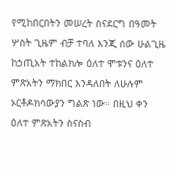የሚከበርበትን መሠረት ስናደርግ በዓመት ሦስት ጊዜም ብቻ ተባለ እንጂ ሰው ሁልጊዜ ከኃጢአት ተከልክሎ ዕለተ ሞቱንና ዕለተ ምጽአትን ማክበር እንዳለበት ለሁሉም ኦርቶዶክሳውያን ግልጽ ነው። በዚህ ቀን ዕለተ ምጽአትን ስናስብ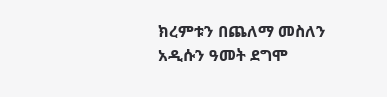ክረምቱን በጨለማ መስለን አዲሱን ዓመት ደግሞ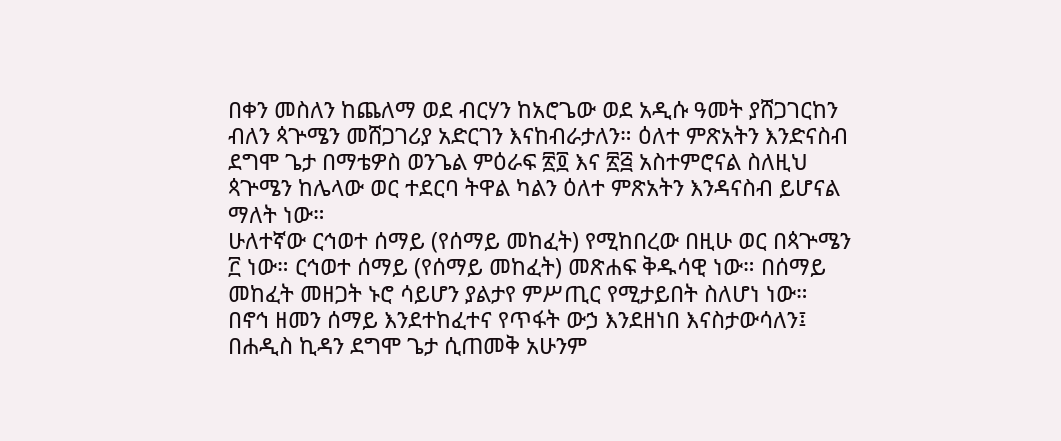በቀን መስለን ከጨለማ ወደ ብርሃን ከአሮጌው ወደ አዲሱ ዓመት ያሸጋገርከን ብለን ጳጕሜን መሸጋገሪያ አድርገን እናከብራታለን። ዕለተ ምጽአትን እንድናስብ ደግሞ ጌታ በማቴዎስ ወንጌል ምዕራፍ ፳፬ እና ፳፭ አስተምሮናል ስለዚህ ጳጕሜን ከሌላው ወር ተደርባ ትዋል ካልን ዕለተ ምጽአትን እንዳናስብ ይሆናል ማለት ነው።
ሁለተኛው ርኅወተ ሰማይ (የሰማይ መከፈት) የሚከበረው በዚሁ ወር በጳጕሜን ፫ ነው። ርኅወተ ሰማይ (የሰማይ መከፈት) መጽሐፍ ቅዱሳዊ ነው። በሰማይ መከፈት መዘጋት ኑሮ ሳይሆን ያልታየ ምሥጢር የሚታይበት ስለሆነ ነው። በኖኅ ዘመን ሰማይ እንደተከፈተና የጥፋት ውኃ እንደዘነበ እናስታውሳለን፤ በሐዲስ ኪዳን ደግሞ ጌታ ሲጠመቅ አሁንም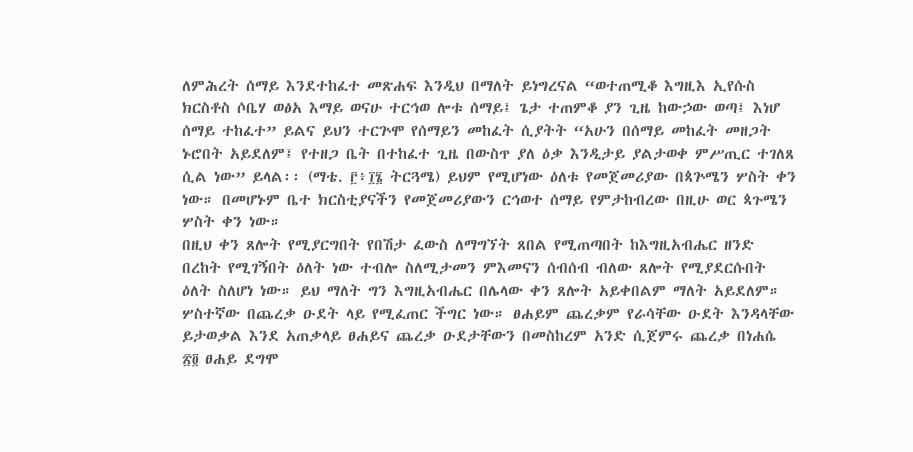ለምሕረት ሰማይ እንደተከፈተ መጽሐፍ እንዲህ በማለት ይነግረናል “ወተጠሚቆ እግዚእ ኢየሱስ ክርስቶስ ሶቤሃ ወፅአ እማይ ወናሁ ተርኅወ ሎቱ ሰማይ፤ ጌታ ተጠምቆ ያን ጊዜ ከውኃው ወጣ፤ እነሆ ሰማይ ተከፈተ” ይልና ይህን ተርጕሞ የሰማይን መከፈት ሲያትት “አሁን በሰማይ መከፈት መዘጋት ኑሮበት አይደለም፤ የተዘጋ ቤት በተከፈተ ጊዜ በውስጥ ያለ ዕቃ እንዲታይ ያልታወቀ ምሥጢር ተገለጸ ሲል ነው” ይላል፡፡ (ማቴ. ፫፥፲፮ ትርጓሜ) ይህም የሚሆነው ዕለቱ የመጀመሪያው በጳጕሜን ሦስት ቀን ነው። በመሆኑም ቤተ ክርስቲያናችን የመጀመሪያውን ርኅወተ ሰማይ የምታከብረው በዚሁ ወር ጳጉሜን ሦስት ቀን ነው።
በዚህ ቀን ጸሎት የሚያርግበት የበሽታ ፈውስ ለማግኘት ጸበል የሚጠጣበት ከእግዚአብሔር ዘንድ በረከት የሚገኝበት ዕለት ነው ተብሎ ስለሚታመን ምእመናን ሰብሰብ ብለው ጸሎት የሚያደርሱበት ዕለት ስለሆነ ነው። ይህ ማለት ግን እግዚአብሔር በሌላው ቀን ጸሎት አይቀበልም ማለት አይደለም።
ሦስተኛው በጨረቃ ዑደት ላይ የሚፈጠር ችግር ነው። ፀሐይም ጨረቃም የራሳቸው ዑደት እንዳላቸው ይታወቃል እንደ አጠቃላይ ፀሐይና ጨረቃ ዑደታቸውን በመስከረም አንድ ሲጀምሩ ጨረቃ በነሐሴ ፳፬ ፀሐይ ደግሞ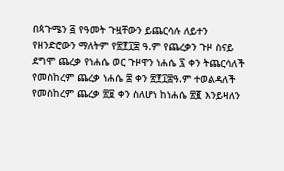በጳጉሜን ፭ የዓመት ጉዟቸውን ይጨርሳሉ ለይተን የዘንድሮውን ማለትም የ፳፻፲፰ ዓ.ም የጨረቃን ጉዞ ስናይ ደግሞ ጨረቃ የነሐሴ ወር ጉዞዋን ነሐሴ ፯ ቀን ትጨርሳለች የመስከረም ጨረቃ ነሐሴ ፰ ቀን ፳፻፲፰ዓ.ም ተወልዳለች የመስከረም ጨረቃ ፳፱ ቀን ስለሆነ ከነሐሴ ፳፪ እንይዛለን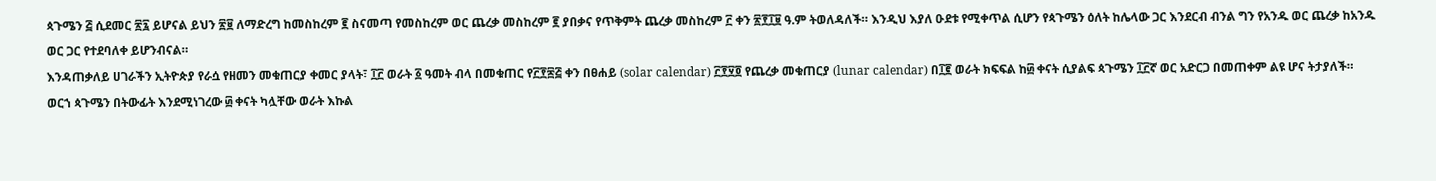ጳጉሜን ፭ ሲደመር ፳፯ ይሆናል ይህን ፳፱ ለማድረግ ከመስከረም ፪ ስናመጣ የመስከረም ወር ጨረቃ መስከረም ፪ ያበቃና የጥቅምት ጨረቃ መስከረም ፫ ቀን ፳፻፲፱ ዓ.ም ትወለዳለች። እንዲህ እያለ ዑደቱ የሚቀጥል ሲሆን የጳጉሜን ዕለት ከሌላው ጋር እንደርብ ብንል ግን የአንዱ ወር ጨረቃ ከአንዱ ወር ጋር የተደባለቀ ይሆንብናል።
እንዳጠቃለይ ሀገራችን ኢትዮጵያ የራሷ የዘመን መቁጠርያ ቀመር ያላት፣ ፲፫ ወራት ፩ ዓመት ብላ በመቁጠር የ፫፻፷፭ ቀን በፀሐይ (solar calendar) ፫፻፶፬ የጨረቃ መቁጠርያ (lunar calendar) በ፲፪ ወራት ክፍፍል ከ፴ ቀናት ሲያልፍ ጳጉሜን ፲፫ኛ ወር አድርጋ በመጠቀም ልዩ ሆና ትታያለች።
ወርኀ ጳጉሜን በትውፊት እንደሚነገረው ፴ ቀናት ካሏቸው ወራት እኩል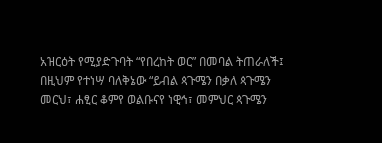አዝርዕት የሚያድጉባት “የበረከት ወር” በመባል ትጠራለች፤ በዚህም የተነሣ ባለቅኔው “ይብል ጳጉሜን በቃለ ጳጉሜን መርህ፣ ሐፂር ቆምየ ወልቡናየ ነዊኅ፣ መምህር ጳጉሜን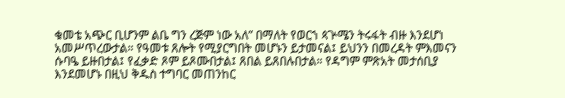ቁመቴ አጭር ቢሆንም ልቤ ግን ረጅም ነው አለ” በማለት የወርኀ ጳጕሜን ትሩፋት ብዙ እንደሆነ አመሥጥረውታል። የዓመቱ ጸሎት የሚያርግበት መሆኑን ይታመናል፤ ይህንን በመረዳት ምእመናን ሱባዔ ይዙበታል፤ የፈቃድ ጾም ይጾሙበታል፤ ጸበል ይጸበሉበታል። የዳግም ምጽአት መታሰቢያ እንደመሆኑ በዚህ ቅዱስ ተግባር መጠንከር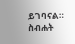ይገባናል።
ስብሐት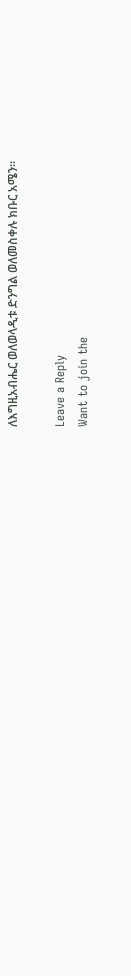ለእግዚአብሔር ወለወላዲቱ ድንግል ወለመስቀሉ ክቡር አሜን።

Leave a Reply
Want to join the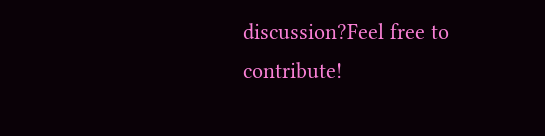discussion?Feel free to contribute!